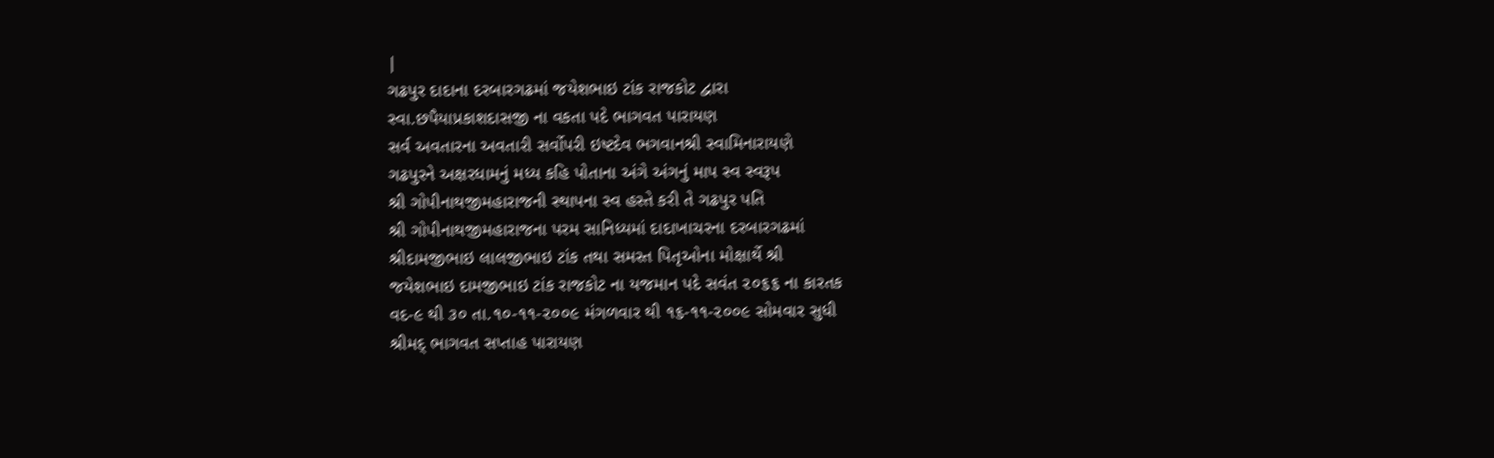|
ગઢપુર દાદાના દરબારગઢમાં જયેશભાઇ ટાંક રાજકોટ દ્વારા
સ્વા.છપૈયાપ્રકાશદાસજી ના વકતા પદે ભાગવત પારાયણ
સર્વ અવતારના અવતારી સર્વોપરી ઇષ્ટદેવ ભગવાનશ્રી સ્વામિનારાયણે
ગઢપુરને અક્ષરધામનું મધ્ય કહિ પોતાના અંગે અંગનું માપ સ્વ સ્વરૂપ
શ્રી ગોપીનાથજીમહારાજની સ્થાપના સ્વ હસ્તે કરી તે ગઢપુર પતિ
શ્રી ગોપીનાથજીમહારાજના પરમ સાનિધ્યમાં દાદાખાચરના દરબારગઢમાં
શ્રીદામજીભાઇ લાલજીભાઇ ટાંક તથા સમસ્ત પિતૃઓના મોક્ષાર્થે શ્રી
જયેશભાઇ દામજીભાઇ ટાંક રાજકોટ ના યજમાન પદે સવંત ૨૦૬૬ ના કારતક
વદ-૯ થી ૩૦ તા.૧૦-૧૧-૨૦૦૯ મંગળવાર થી ૧૬-૧૧-૨૦૦૯ સોમવાર સુધી
શ્રીમદ્ ભાગવત સપ્તાહ પારાયણ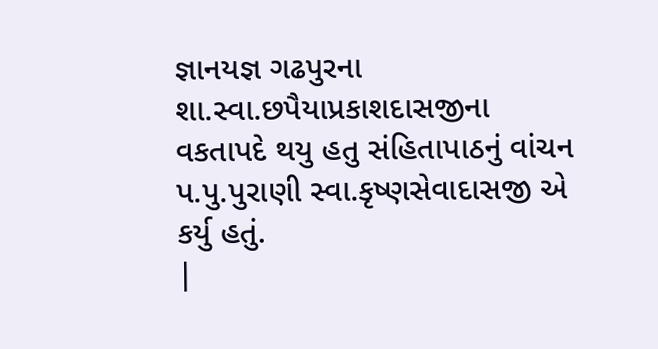જ્ઞાનયજ્ઞ ગઢપુરના
શા.સ્વા.છપૈયાપ્રકાશદાસજીના વકતાપદે થયુ હતુ સંહિતાપાઠનું વાંચન
પ.પુ.પુરાણી સ્વા.કૃષ્ણસેવાદાસજી એ કર્યુ હતું.
|